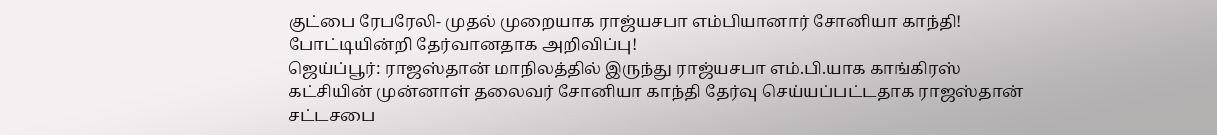குட்பை ரேபரேலி- முதல் முறையாக ராஜ்யசபா எம்பியானார் சோனியா காந்தி! போட்டியின்றி தேர்வானதாக அறிவிப்பு!
ஜெய்ப்பூர்: ராஜஸ்தான் மாநிலத்தில் இருந்து ராஜ்யசபா எம்.பி.யாக காங்கிரஸ் கட்சியின் முன்னாள் தலைவர் சோனியா காந்தி தேர்வு செய்யப்பட்டதாக ராஜஸ்தான் சட்டசபை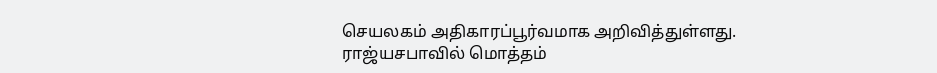செயலகம் அதிகாரப்பூர்வமாக அறிவித்துள்ளது.
ராஜ்யசபாவில் மொத்தம்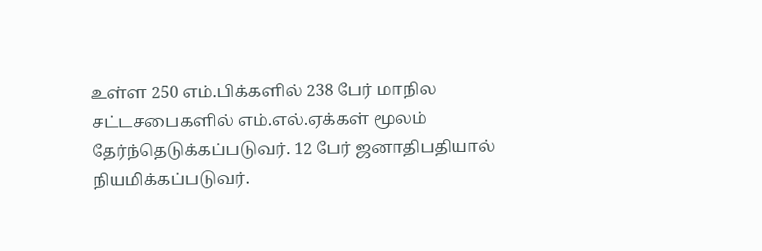உள்ள 250 எம்.பிக்களில் 238 பேர் மாநில சட்டசபைகளில் எம்.எல்.ஏக்கள் மூலம் தேர்ந்தெடுக்கப்படுவர். 12 பேர் ஜனாதிபதியால் நியமிக்கப்படுவர்.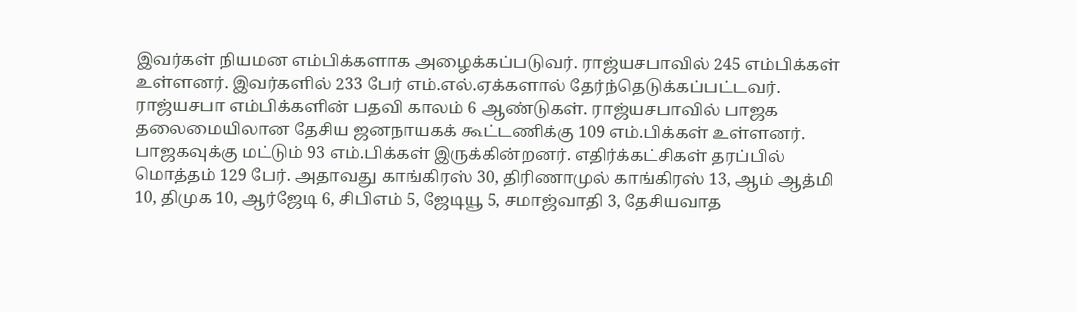இவர்கள் நியமன எம்பிக்களாக அழைக்கப்படுவர். ராஜ்யசபாவில் 245 எம்பிக்கள் உள்ளனர். இவர்களில் 233 பேர் எம்.எல்.ஏக்களால் தேர்ந்தெடுக்கப்பட்டவர். ராஜ்யசபா எம்பிக்களின் பதவி காலம் 6 ஆண்டுகள். ராஜ்யசபாவில் பாஜக தலைமையிலான தேசிய ஜனநாயகக் கூட்டணிக்கு 109 எம்.பிக்கள் உள்ளனர். பாஜகவுக்கு மட்டும் 93 எம்.பிக்கள் இருக்கின்றனர். எதிர்க்கட்சிகள் தரப்பில் மொத்தம் 129 பேர். அதாவது காங்கிரஸ் 30, திரிணாமுல் காங்கிரஸ் 13, ஆம் ஆத்மி 10, திமுக 10, ஆர்ஜேடி 6, சிபிஎம் 5, ஜேடியூ 5, சமாஜ்வாதி 3, தேசியவாத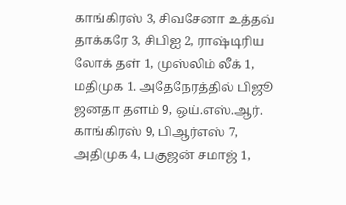காங்கிரஸ் 3, சிவசேனா உத்தவ் தாக்கரே 3, சிபிஐ 2, ராஷ்டிரிய லோக் தள் 1, முஸ்லிம் லீக் 1, மதிமுக 1. அதேநேரத்தில் பிஜூ ஜனதா தளம் 9, ஒய்.எஸ்.ஆர். காங்கிரஸ் 9, பிஆர்எஸ் 7, அதிமுக 4, பகுஜன் சமாஜ் 1,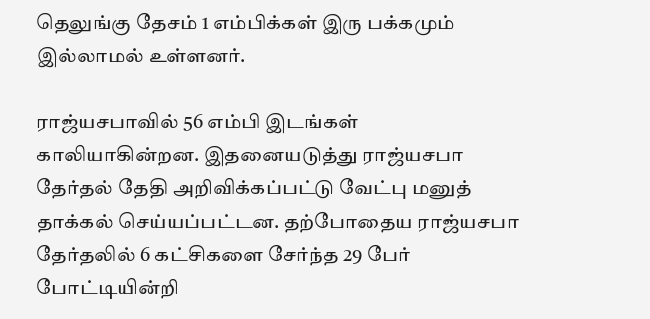தெலுங்கு தேசம் 1 எம்பிக்கள் இரு பக்கமும் இல்லாமல் உள்ளனர்.

ராஜ்யசபாவில் 56 எம்பி இடங்கள் காலியாகின்றன. இதனையடுத்து ராஜ்யசபா தேர்தல் தேதி அறிவிக்கப்பட்டு வேட்பு மனுத் தாக்கல் செய்யப்பட்டன. தற்போதைய ராஜ்யசபா தேர்தலில் 6 கட்சிகளை சேர்ந்த 29 பேர் போட்டியின்றி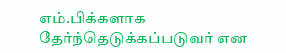எம்.பிக்களாக தேர்ந்தெடுக்கப்படுவர் என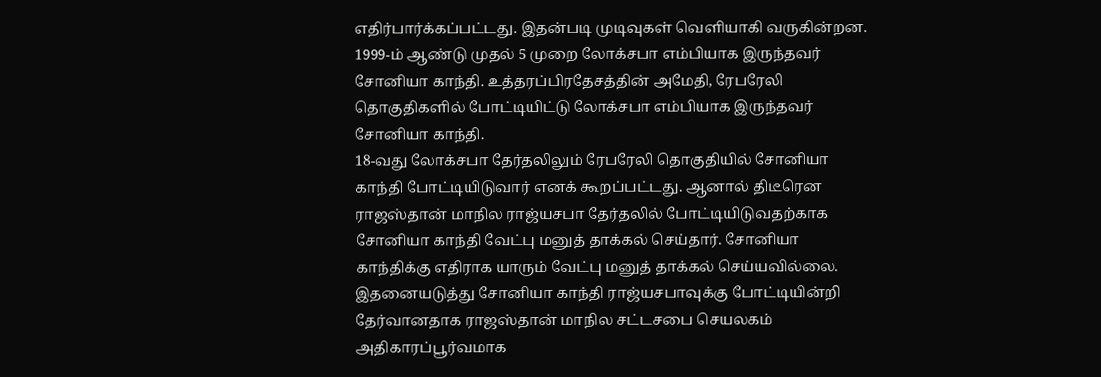எதிர்பார்க்கப்பட்டது. இதன்படி முடிவுகள் வெளியாகி வருகின்றன.
1999-ம் ஆண்டு முதல் 5 முறை லோக்சபா எம்பியாக இருந்தவர் சோனியா காந்தி. உத்தரப்பிரதேசத்தின் அமேதி, ரேபரேலி தொகுதிகளில் போட்டியிட்டு லோக்சபா எம்பியாக இருந்தவர் சோனியா காந்தி.
18-வது லோக்சபா தேர்தலிலும் ரேபரேலி தொகுதியில் சோனியா காந்தி போட்டியிடுவார் எனக் கூறப்பட்டது. ஆனால் திடீரென ராஜஸ்தான் மாநில ராஜ்யசபா தேர்தலில் போட்டியிடுவதற்காக சோனியா காந்தி வேட்பு மனுத் தாக்கல் செய்தார். சோனியா காந்திக்கு எதிராக யாரும் வேட்பு மனுத் தாக்கல் செய்யவில்லை. இதனையடுத்து சோனியா காந்தி ராஜ்யசபாவுக்கு போட்டியின்றி தேர்வானதாக ராஜஸ்தான் மாநில சட்டசபை செயலகம் அதிகாரப்பூர்வமாக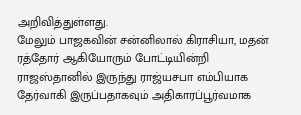அறிவித்துள்ளது.
மேலும் பாஜகவின் சன்னிலால் கிராசியா, மதன் ரத்தோர் ஆகியோரும் போட்டியின்றி ராஜஸ்தானில் இருந்து ராஜ்யசபா எம்பியாக தேர்வாகி இருப்பதாகவும் அதிகாரப்பூர்வமாக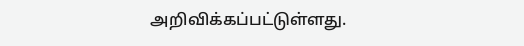அறிவிக்கப்பட்டுள்ளது.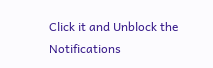Click it and Unblock the Notifications